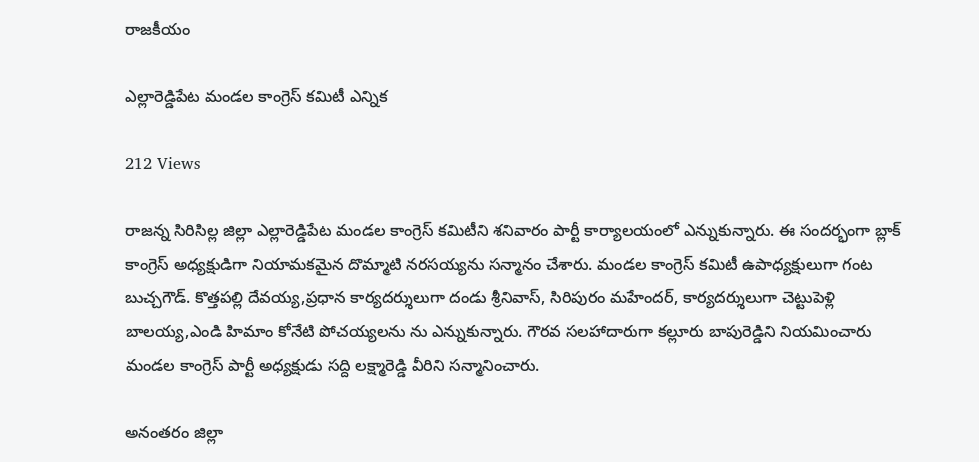రాజకీయం

ఎల్లారెడ్డిపేట మండల కాంగ్రెస్ కమిటీ ఎన్నిక

212 Views

రాజన్న సిరిసిల్ల జిల్లా ఎల్లారెడ్డిపేట మండల కాంగ్రెస్ కమిటీని శనివారం పార్టీ కార్యాలయంలో ఎన్నుకున్నారు. ఈ సందర్భంగా బ్లాక్ కాంగ్రెస్ అధ్యక్షుడిగా నియామకమైన దొమ్మాటి నరసయ్యను సన్మానం చేశారు. మండల కాంగ్రెస్ కమిటీ ఉపాధ్యక్షులుగా గంట బుచ్చగౌడ్. కొత్తపల్లి దేవయ్య,ప్రధాన కార్యదర్శులుగా దండు శ్రీనివాస్, సిరిపురం మహేందర్, కార్యదర్శులుగా చెట్టుపెళ్లి బాలయ్య,ఎండి హిమాం కోనేటి పోచయ్యలను ను ఎన్నుకున్నారు. గౌరవ సలహాదారుగా కల్లూరు బాపురెడ్డిని నియమించారు మండల కాంగ్రెస్ పార్టీ అధ్యక్షుడు సద్ది లక్ష్మారెడ్డి వీరిని సన్మానించారు.

అనంతరం జిల్లా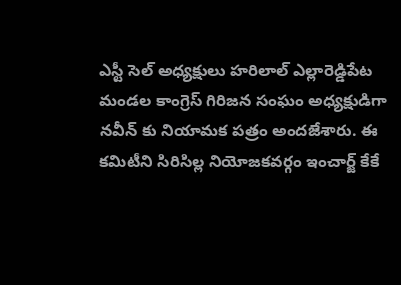ఎస్టీ సెల్ అధ్యక్షులు హరిలాల్ ఎల్లారెడ్డిపేట మండల కాంగ్రెస్ గిరిజన సంఘం అధ్యక్షుడిగా నవీన్ కు నియామక పత్రం అందజేశారు. ఈ కమిటీని సిరిసిల్ల నియోజకవర్గం ఇంచార్జ్ కేకే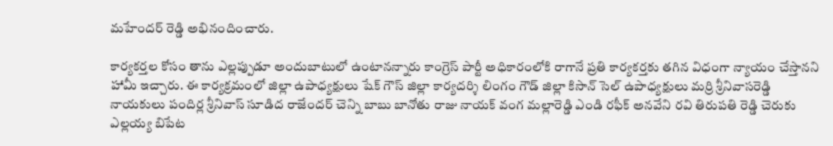మహేందర్ రెడ్డి అభినందించారు.

కార్యకర్తల కోసం తాను ఎల్లప్పుడూ అందుబాటులో ఉంటానన్నారు కాంగ్రెస్ పార్టీ అధికారంలోకి రాగానే ప్రతి కార్యకర్తకు తగిన విధంగా న్యాయం చేస్తానని హామీ ఇచ్చారు. ఈ కార్యక్రమంలో జిల్లా ఉపాధ్యక్షులు షేక్ గౌస్ జిల్లా కార్యదర్శి లింగం గౌడ్ జిల్లా కిసాన్ సెల్ ఉపాధ్యక్షులు మర్రి శ్రీనివాసరెడ్డి నాయకులు పందిర్ల శ్రీనివాస్ సూడిద రాజేందర్ చెన్ని బాబు బానోతు రాజు నాయక్ వంగ మల్లారెడ్డి ఎండి రఫీక్ అనవేని రవి తిరుపతి రెడ్డి చెరుకు ఎల్లయ్య బిపేట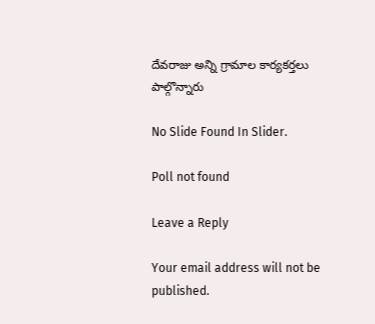దేవరాజు అన్ని గ్రామాల కార్యకర్తలు పాల్గొన్నారు

No Slide Found In Slider.

Poll not found

Leave a Reply

Your email address will not be published.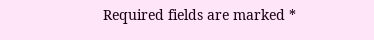Required fields are marked *